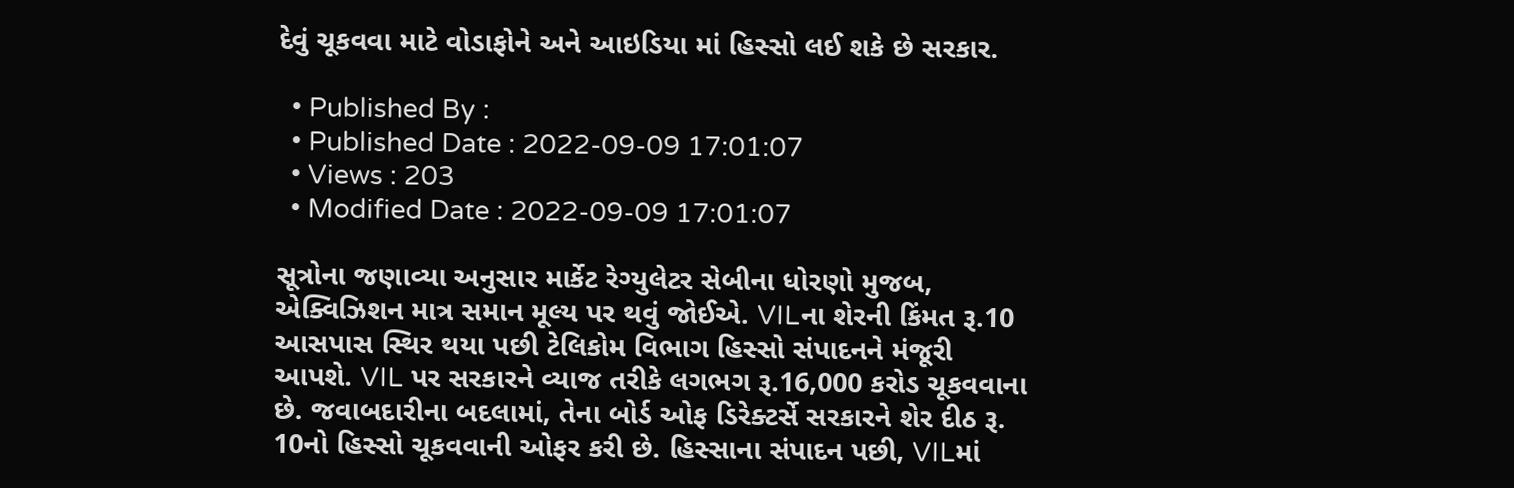દેવું ચૂકવવા માટે વોડાફોને અને આઇડિયા માં હિસ્સો લઈ શકે છે સરકાર.

  • Published By :
  • Published Date : 2022-09-09 17:01:07
  • Views : 203
  • Modified Date : 2022-09-09 17:01:07

સૂત્રોના જણાવ્યા અનુસાર માર્કેટ રેગ્યુલેટર સેબીના ધોરણો મુજબ, એક્વિઝિશન માત્ર સમાન મૂલ્ય પર થવું જોઈએ. VILના શેરની કિંમત રૂ.10 આસપાસ સ્થિર થયા પછી ટેલિકોમ વિભાગ હિસ્સો સંપાદનને મંજૂરી આપશે. VIL પર સરકારને વ્યાજ તરીકે લગભગ રૂ.16,000 કરોડ ચૂકવવાના છે. જવાબદારીના બદલામાં, તેના બોર્ડ ઓફ ડિરેક્ટર્સે સરકારને શેર દીઠ રૂ. 10નો હિસ્સો ચૂકવવાની ઓફર કરી છે. હિસ્સાના સંપાદન પછી, VILમાં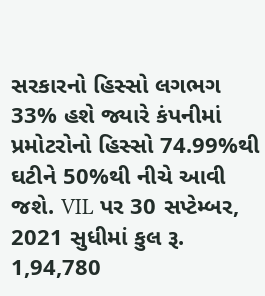સરકારનો હિસ્સો લગભગ 33% હશે જ્યારે કંપનીમાં પ્રમોટરોનો હિસ્સો 74.99%થી ઘટીને 50%થી નીચે આવી જશે. VIL પર 30 સપ્ટેમ્બર, 2021 સુધીમાં કુલ રૂ. 1,94,780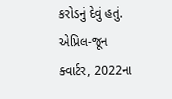કરોડનું દેવું હતું. એપ્રિલ-જૂન ક્વાર્ટર, 2022ના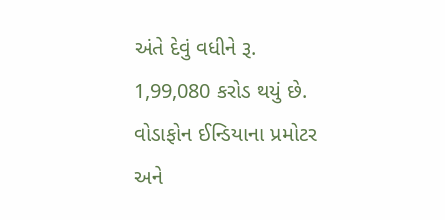અંતે દેવું વધીને રૂ. 1,99,080 કરોડ થયું છે. વોડાફોન ઈન્ડિયાના પ્રમોટર અને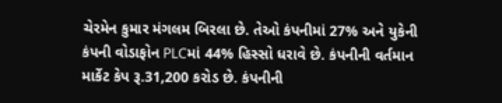ચેરમેન કુમાર મંગલમ બિરલા છે. તેઓ કંપનીમાં 27% અને યુકેની કંપની વોડાફોન PLCમાં 44% હિસ્સો ધરાવે છે. કંપનીની વર્તમાન માર્કેટ કેપ રૂ.31,200 કરોડ છે. કંપનીની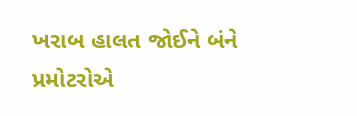ખરાબ હાલત જોઈને બંને પ્રમોટરોએ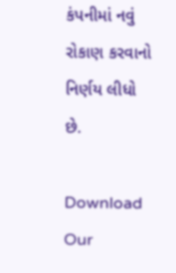કંપનીમાં નવું રોકાણ કરવાનો નિર્ણય લીધો છે.

Download Our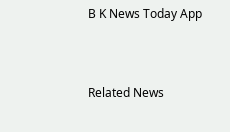B K News Today App



Related News